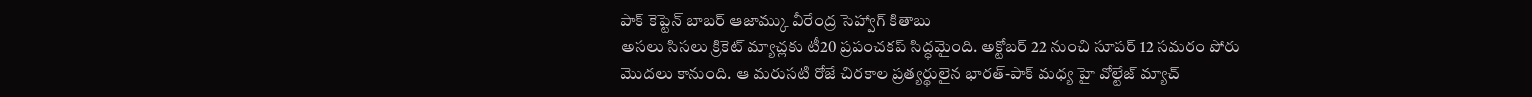పాక్ కెప్టెన్ బాబర్ ఆజామ్కు వీరేంద్ర సెహ్వాగ్ కితాబు
అసలు సిసలు క్రికెట్ మ్యాచ్లకు టీ20 ప్రపంచకప్ సిద్ధమైంది. అక్టోబర్ 22 నుంచి సూపర్ 12 సమరం పోరు మొదలు కానుంది. ఆ మరుసటి రోజే చిరకాల ప్రత్యర్థులైన భారత్-పాక్ మధ్య హై వోల్టేజ్ మ్యాచ్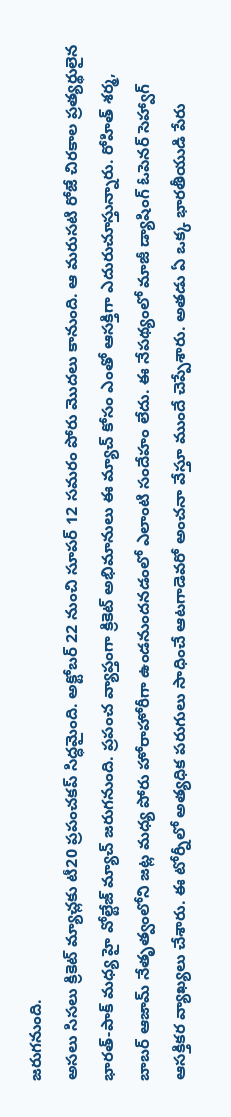జరుగనుంది.
అసలు సిసలు క్రికెట్ మ్యాచ్లకు టీ20 ప్రపంచకప్ సిద్ధమైంది. అక్టోబర్ 22 నుంచి సూపర్ 12 సమరం పోరు మొదలు కానుంది. ఆ మరుసటి రోజే చిరకాల ప్రత్యర్థులైన భారత్-పాక్ మధ్య హై వోల్టేజ్ మ్యాచ్ జరుగనుంది. ప్రపంచ వ్యాప్తంగా క్రికెట్ అభిమానులు ఈ మ్యాచ్ కోసం ఎంతో ఆసక్తిగా ఎదురుచూస్తున్నారు. రోహిత్ శర్మ, బాబర్ ఆజామ్ నేతృత్వంలోని జట్ల మధ్య పోరు హోరాహోరీగా ఉండనుందనడంలో ఎలాంటి సందేహం లేదు. ఈ నేపథ్యంలో మాజీ డ్యాషింగ్ ఓపెనర్ సెహ్వాగ్ ఆసక్తికర వ్యాఖ్యలు చేశారు. ఈ టోర్నీలో అత్యధిక పరుగులు సాధించే ఆటగాడెవరో అంచనా వేస్తూ ముందే చెప్పేశారు. అతడు ఏ ఒక్క భారతీయుడి పేరు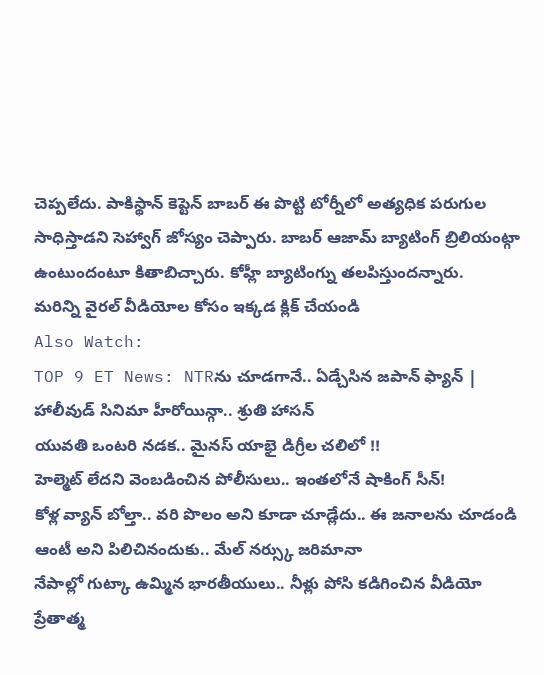చెప్పలేదు. పాకిస్థాన్ కెప్టెన్ బాబర్ ఈ పొట్టి టోర్నీలో అత్యధిక పరుగుల సాధిస్తాడని సెహ్వాగ్ జోస్యం చెప్పారు. బాబర్ ఆజామ్ బ్యాటింగ్ బ్రిలియంట్గా ఉంటుందంటూ కితాబిచ్చారు. కోహ్లీ బ్యాటింగ్ను తలపిస్తుందన్నారు.
మరిన్ని వైరల్ వీడియోల కోసం ఇక్కడ క్లిక్ చేయండి
Also Watch:
TOP 9 ET News: NTRను చూడగానే.. ఏడ్చేసిన జపాన్ ఫ్యాన్ | హాలీవుడ్ సినిమా హీరోయిన్గా.. శ్రుతి హాసన్
యువతి ఒంటరి నడక.. మైనస్ యాభై డిగ్రీల చలిలో !!
హెల్మెట్ లేదని వెంబడించిన పోలీసులు.. ఇంతలోనే షాకింగ్ సీన్!
కోళ్ల వ్యాన్ బోల్తా.. వరి పొలం అని కూడా చూడ్లేదు.. ఈ జనాలను చూడండి
ఆంటీ అని పిలిచినందుకు.. మేల్ నర్స్కు జరిమానా
నేపాల్లో గుట్కా ఉమ్మిన భారతీయులు.. నీళ్లు పోసి కడిగించిన వీడియో
ప్రేతాత్మ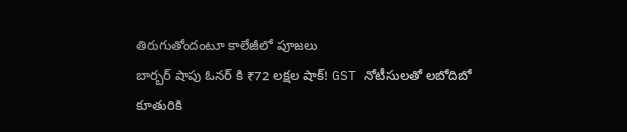తిరుగుతోందంటూ కాలేజీలో పూజలు
బార్బర్ షాపు ఓనర్ కి ₹72 లక్షల షాక్! GST నోటీసులతో లబోదిబో
కూతురికి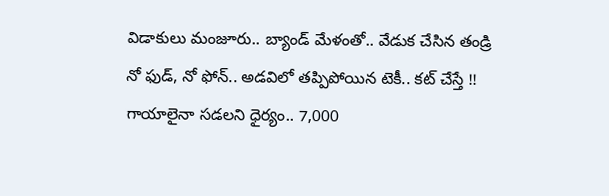విడాకులు మంజూరు.. బ్యాండ్ మేళంతో.. వేడుక చేసిన తండ్రి
నో ఫుడ్, నో ఫోన్.. అడవిలో తప్పిపోయిన టెకీ.. కట్ చేస్తే !!
గాయాలైనా సడలని ధైర్యం.. 7,000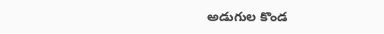అడుగుల కొండ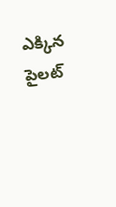ఎక్కిన పైలట్